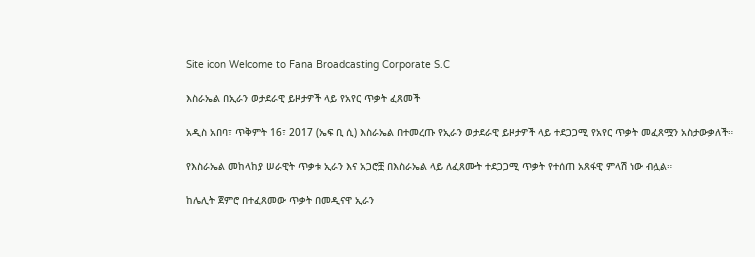Site icon Welcome to Fana Broadcasting Corporate S.C

እስራኤል በኢራን ወታደራዊ ይዞታዎች ላይ የአየር ጥቃት ፈጸመች

አዲስ አበባ፣ ጥቅምት 16፣ 2017 (ኤፍ ቢ ሲ) እስራኤል በተመረጡ የኢራን ወታደራዊ ይዞታዎች ላይ ተደጋጋሚ የአየር ጥቃት መፈጸሟን አስታውቃለች።

የእስራኤል መከላከያ ሠራዊት ጥቃቱ ኢራን እና አጋሮቿ በእስራኤል ላይ ለፈጸሙት ተደጋጋሚ ጥቃት የተሰጠ አጸፋዊ ምላሽ ነው ብሏል።

ከሌሊት ጀምሮ በተፈጸመው ጥቃት በመዲናዋ ኢራን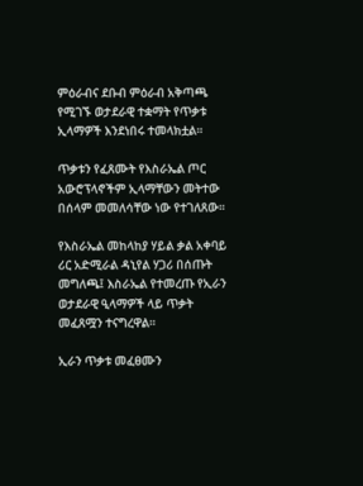ምዕራብና ደቡብ ምዕራብ አቅጣጫ የሚገኙ ወታደራዊ ተቋማት የጥቃቱ ኢላማዎች እንደነበሩ ተመላክቷል።

ጥቃቱን የፈጸሙት የእስራኤል ጦር አውሮፕላኖችም ኢላማቸውን መትተው በሰላም መመለሳቸው ነው የተገለጸው።

የእስራኤል መከላከያ ሃይል ቃል አቀባይ ሪር አድሚራል ዳኒየል ሃጋሪ በሰጡት መግለጫ፤ እስራኤል የተመረጡ የኢራን ወታደራዊ ዒላማዎች ላይ ጥቃት መፈጸሟን ተናግረዋል።

ኢራን ጥቃቱ መፈፀሙን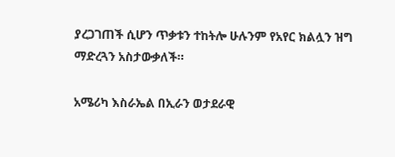ያረጋገጠች ሲሆን ጥቃቱን ተከትሎ ሁሉንም የአየር ክልሏን ዝግ ማድረጓን አስታውቃለች።

አሜሪካ እስራኤል በኢራን ወታደራዊ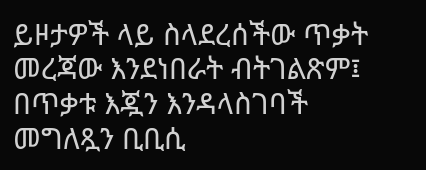ይዞታዎች ላይ ስላደረሰችው ጥቃት መረጃው እንደነበራት ብትገልጽም፤ በጥቃቱ እጇን እንዳላስገባች መግለጿን ቢቢሲ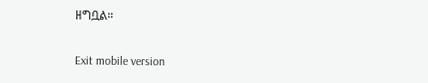ዘግቧል።

Exit mobile version